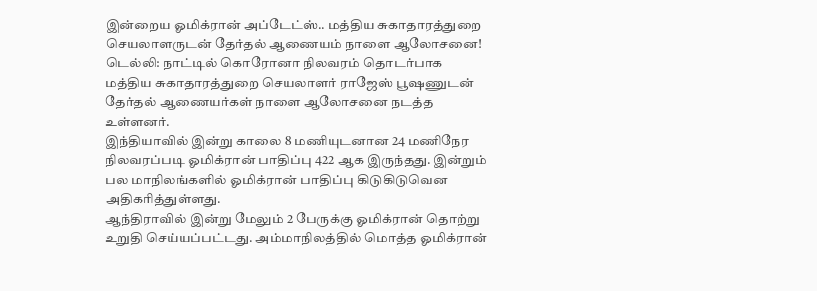இன்றைய ஓமிக்ரான் அப்டேட்ஸ்.. மத்திய சுகாதாரத்துறை செயலாளருடன் தேர்தல் ஆணையம் நாளை ஆலோசனை!
டெல்லி: நாட்டில் கொரோனா நிலவரம் தொடர்பாக மத்திய சுகாதாரத்துறை செயலாளர் ராஜேஸ் பூஷணுடன் தேர்தல் ஆணையர்கள் நாளை ஆலோசனை நடத்த உள்ளனர்.
இந்தியாவில் இன்று காலை 8 மணியுடனான 24 மணிநேர நிலவரப்படி ஓமிக்ரான் பாதிப்பு 422 ஆக இருந்தது. இன்றும் பல மாநிலங்களில் ஓமிக்ரான் பாதிப்பு கிடுகிடுவென அதிகரித்துள்ளது.
ஆந்திராவில் இன்று மேலும் 2 பேருக்கு ஓமிக்ரான் தொற்று உறுதி செய்யப்பட்டது. அம்மாநிலத்தில் மொத்த ஓமிக்ரான்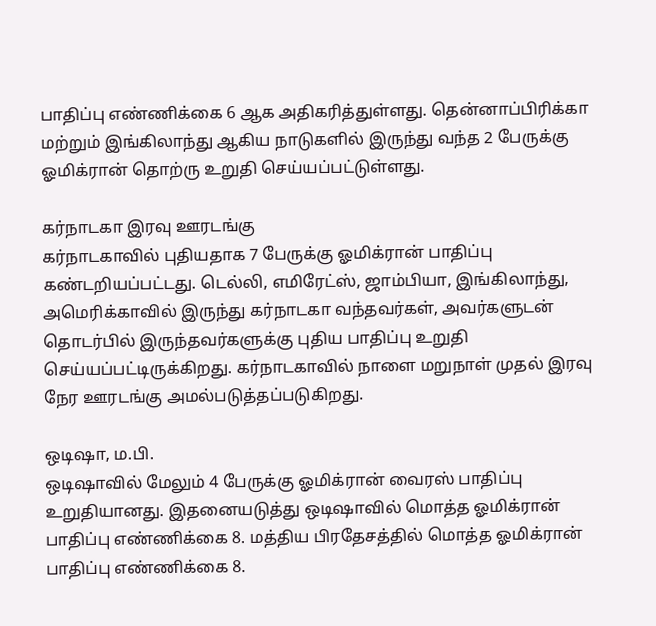பாதிப்பு எண்ணிக்கை 6 ஆக அதிகரித்துள்ளது. தென்னாப்பிரிக்கா மற்றும் இங்கிலாந்து ஆகிய நாடுகளில் இருந்து வந்த 2 பேருக்கு ஓமிக்ரான் தொற்ரு உறுதி செய்யப்பட்டுள்ளது.

கர்நாடகா இரவு ஊரடங்கு
கர்நாடகாவில் புதியதாக 7 பேருக்கு ஓமிக்ரான் பாதிப்பு கண்டறியப்பட்டது. டெல்லி, எமிரேட்ஸ், ஜாம்பியா, இங்கிலாந்து, அமெரிக்காவில் இருந்து கர்நாடகா வந்தவர்கள், அவர்களுடன் தொடர்பில் இருந்தவர்களுக்கு புதிய பாதிப்பு உறுதி செய்யப்பட்டிருக்கிறது. கர்நாடகாவில் நாளை மறுநாள் முதல் இரவு நேர ஊரடங்கு அமல்படுத்தப்படுகிறது.

ஒடிஷா, ம.பி.
ஒடிஷாவில் மேலும் 4 பேருக்கு ஓமிக்ரான் வைரஸ் பாதிப்பு உறுதியானது. இதனையடுத்து ஒடிஷாவில் மொத்த ஓமிக்ரான் பாதிப்பு எண்ணிக்கை 8. மத்திய பிரதேசத்தில் மொத்த ஓமிக்ரான் பாதிப்பு எண்ணிக்கை 8.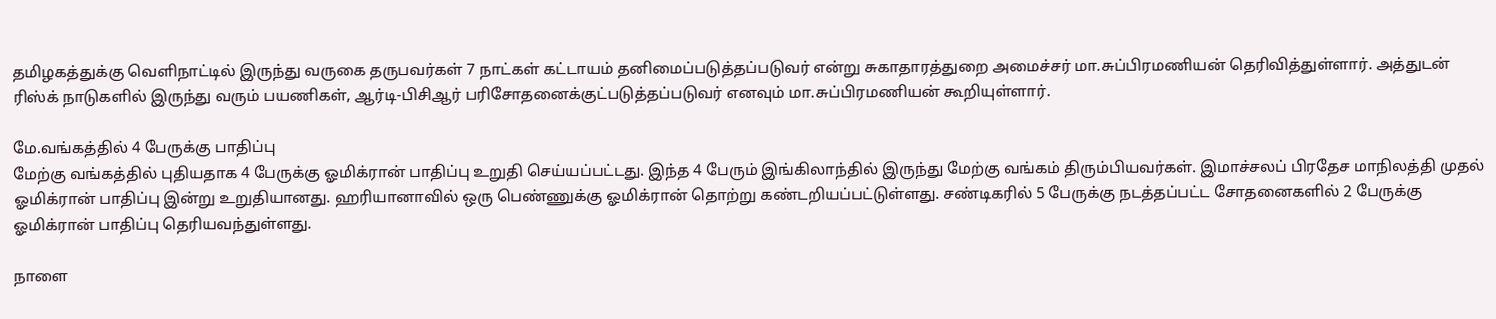தமிழகத்துக்கு வெளிநாட்டில் இருந்து வருகை தருபவர்கள் 7 நாட்கள் கட்டாயம் தனிமைப்படுத்தப்படுவர் என்று சுகாதாரத்துறை அமைச்சர் மா.சுப்பிரமணியன் தெரிவித்துள்ளார். அத்துடன் ரிஸ்க் நாடுகளில் இருந்து வரும் பயணிகள், ஆர்டி-பிசிஆர் பரிசோதனைக்குட்படுத்தப்படுவர் எனவும் மா.சுப்பிரமணியன் கூறியுள்ளார்.

மே.வங்கத்தில் 4 பேருக்கு பாதிப்பு
மேற்கு வங்கத்தில் புதியதாக 4 பேருக்கு ஓமிக்ரான் பாதிப்பு உறுதி செய்யப்பட்டது. இந்த 4 பேரும் இங்கிலாந்தில் இருந்து மேற்கு வங்கம் திரும்பியவர்கள். இமாச்சலப் பிரதேச மாநிலத்தி முதல் ஓமிக்ரான் பாதிப்பு இன்று உறுதியானது. ஹரியானாவில் ஒரு பெண்ணுக்கு ஓமிக்ரான் தொற்று கண்டறியப்பட்டுள்ளது. சண்டிகரில் 5 பேருக்கு நடத்தப்பட்ட சோதனைகளில் 2 பேருக்கு ஓமிக்ரான் பாதிப்பு தெரியவந்துள்ளது.

நாளை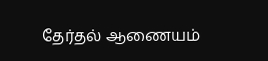தேர்தல் ஆணையம்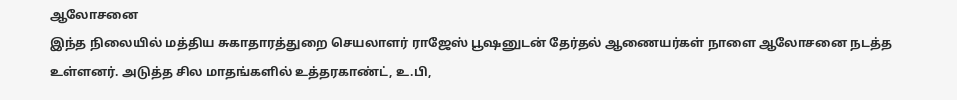ஆலோசனை
இந்த நிலையில் மத்திய சுகாதாரத்துறை செயலாளர் ராஜேஸ் பூஷனுடன் தேர்தல் ஆணையர்கள் நாளை ஆலோசனை நடத்த உள்ளனர். அடுத்த சில மாதங்களில் உத்தரகாண்ட், உ.பி,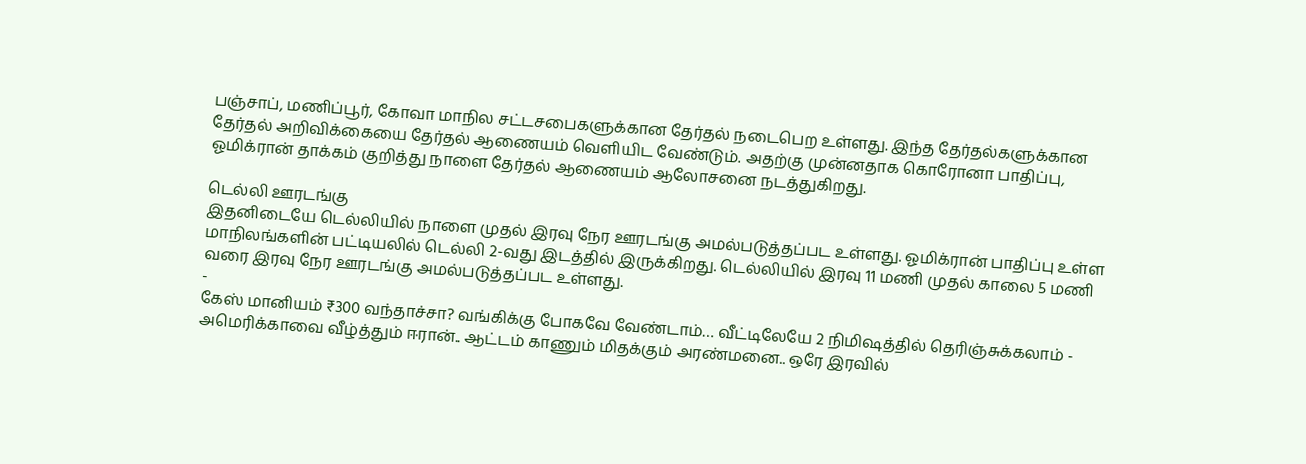பஞ்சாப், மணிப்பூர், கோவா மாநில சட்டசபைகளுக்கான தேர்தல் நடைபெற உள்ளது. இந்த தேர்தல்களுக்கான தேர்தல் அறிவிக்கையை தேர்தல் ஆணையம் வெளியிட வேண்டும். அதற்கு முன்னதாக கொரோனா பாதிப்பு, ஓமிக்ரான் தாக்கம் குறித்து நாளை தேர்தல் ஆணையம் ஆலோசனை நடத்துகிறது.

டெல்லி ஊரடங்கு
இதனிடையே டெல்லியில் நாளை முதல் இரவு நேர ஊரடங்கு அமல்படுத்தப்பட உள்ளது. ஓமிக்ரான் பாதிப்பு உள்ள மாநிலங்களின் பட்டியலில் டெல்லி 2-வது இடத்தில் இருக்கிறது. டெல்லியில் இரவு 11 மணி முதல் காலை 5 மணி வரை இரவு நேர ஊரடங்கு அமல்படுத்தப்பட உள்ளது.
-
கேஸ் மானியம் ₹300 வந்தாச்சா? வங்கிக்கு போகவே வேண்டாம்… வீட்டிலேயே 2 நிமிஷத்தில் தெரிஞ்சுக்கலாம் -
அமெரிக்காவை வீழ்த்தும் ஈரான்.. ஆட்டம் காணும் மிதக்கும் அரண்மனை.. ஒரே இரவில்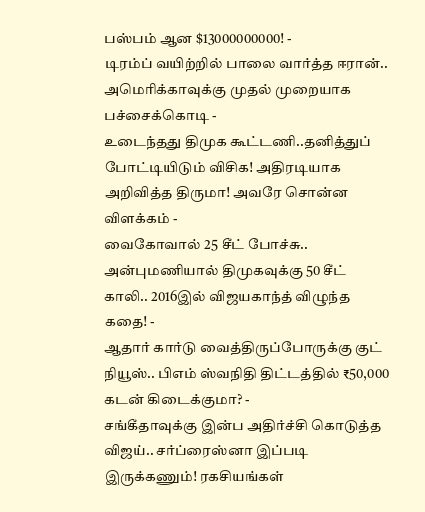பஸ்பம் ஆன $13000000000! -
டிரம்ப் வயிற்றில் பாலை வார்த்த ஈரான்.. அமெரிக்காவுக்கு முதல் முறையாக பச்சைக்கொடி -
உடைந்தது திமுக கூட்டணி..தனித்துப் போட்டியிடும் விசிக! அதிரடியாக அறிவித்த திருமா! அவரே சொன்ன விளக்கம் -
வைகோவால் 25 சீட் போச்சு.. அன்புமணியால் திமுகவுக்கு 50 சீட் காலி.. 2016இல் விஜயகாந்த் விழுந்த கதை! -
ஆதார் கார்டு வைத்திருப்போருக்கு குட் நியூஸ்.. பிஎம் ஸ்வநிதி திட்டத்தில் ₹50,000 கடன் கிடைக்குமா? -
சங்கீதாவுக்கு இன்ப அதிர்ச்சி கொடுத்த விஜய்.. சர்ப்ரைஸ்னா இப்படி இருக்கணும்! ரகசியங்கள்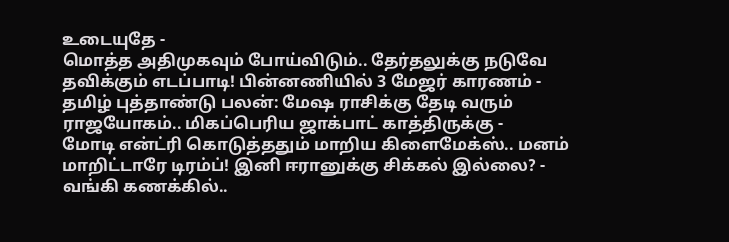உடையுதே -
மொத்த அதிமுகவும் போய்விடும்.. தேர்தலுக்கு நடுவே தவிக்கும் எடப்பாடி! பின்னணியில் 3 மேஜர் காரணம் -
தமிழ் புத்தாண்டு பலன்: மேஷ ராசிக்கு தேடி வரும் ராஜயோகம்.. மிகப்பெரிய ஜாக்பாட் காத்திருக்கு -
மோடி என்ட்ரி கொடுத்ததும் மாறிய கிளைமேக்ஸ்.. மனம் மாறிட்டாரே டிரம்ப்! இனி ஈரானுக்கு சிக்கல் இல்லை? -
வங்கி கணக்கில்..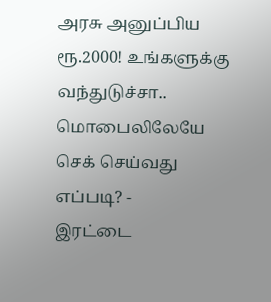அரசு அனுப்பிய ரூ.2000! உங்களுக்கு வந்துடுச்சா.. மொபைலிலேயே செக் செய்வது எப்படி? -
இரட்டை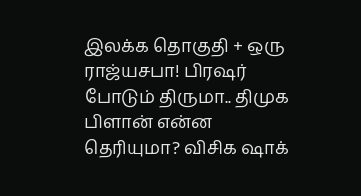இலக்க தொகுதி + ஒரு ராஜ்யசபா! பிரஷர் போடும் திருமா.. திமுக பிளான் என்ன தெரியுமா? விசிக ஷாக்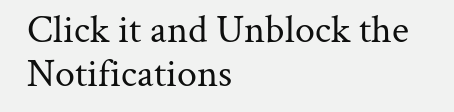Click it and Unblock the Notifications